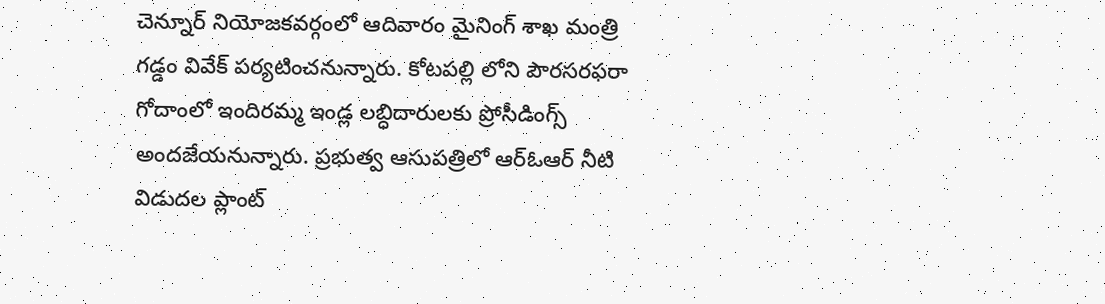చెన్నూర్ నియోజకవర్గంలో ఆదివారం మైనింగ్ శాఖ మంత్రి గడ్డం వివేక్ పర్యటించనున్నారు. కోటపల్లి లోని పౌరసరఫరా గోదాంలో ఇందిరమ్మ ఇండ్ల లబ్ధిదారులకు ప్రోసీడింగ్స్ అందజేయనున్నారు. ప్రభుత్వ ఆసుపత్రిలో ఆర్ఓఆర్ నీటి విడుదల ప్లాంట్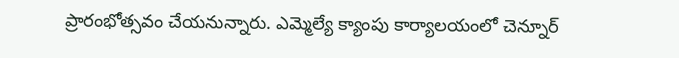ప్రారంభోత్సవం చేయనున్నారు. ఎమ్మెల్యే క్యాంపు కార్యాలయంలో చెన్నూర్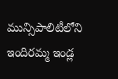మున్సిపాలిటీలోని ఇందిరమ్మ ఇండ్ల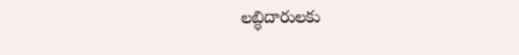లబ్ధిదారులకు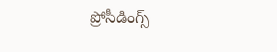ప్రోసీడింగ్స్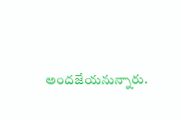అందజేయనున్నారు.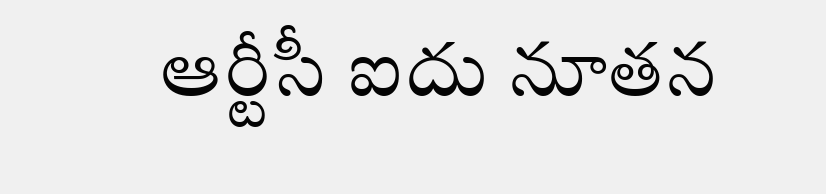ఆర్టీసీ ఐదు నూతన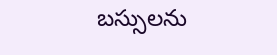బస్సులను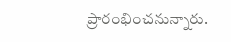ప్రారంభించనున్నారు.